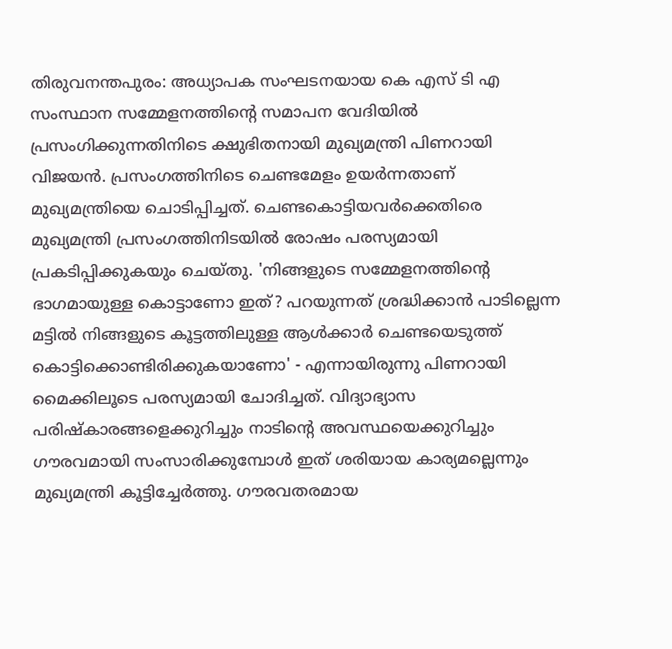തിരുവനന്തപുരം: അധ്യാപക സംഘടനയായ കെ എസ് ടി എ സംസ്ഥാന സമ്മേളനത്തിന്റെ സമാപന വേദിയിൽ പ്രസംഗിക്കുന്നതിനിടെ ക്ഷുഭിതനായി മുഖ്യമന്ത്രി പിണറായി വിജയൻ. പ്രസംഗത്തിനിടെ ചെണ്ടമേളം ഉയർന്നതാണ് മുഖ്യമന്ത്രിയെ ചൊടിപ്പിച്ചത്. ചെണ്ടകൊട്ടിയവർക്കെതിരെ മുഖ്യമന്ത്രി പ്രസംഗത്തിനിടയിൽ രോഷം പരസ്യമായി പ്രകടിപ്പിക്കുകയും ചെയ്തു. 'നിങ്ങളുടെ സമ്മേളനത്തിന്റെ ഭാഗമായുള്ള കൊട്ടാണോ ഇത്? പറയുന്നത് ശ്രദ്ധിക്കാൻ പാടില്ലെന്ന മട്ടിൽ നിങ്ങളുടെ കൂട്ടത്തിലുള്ള ആൾക്കാർ ചെണ്ടയെടുത്ത് കൊട്ടിക്കൊണ്ടിരിക്കുകയാണോ' - എന്നായിരുന്നു പിണറായി മൈക്കിലൂടെ പരസ്യമായി ചോദിച്ചത്. വിദ്യാഭ്യാസ പരിഷ്കാരങ്ങളെക്കുറിച്ചും നാടിന്റെ അവസ്ഥയെക്കുറിച്ചും ഗൗരവമായി സംസാരിക്കുമ്പോൾ ഇത് ശരിയായ കാര്യമല്ലെന്നും മുഖ്യമന്ത്രി കൂട്ടിച്ചേർത്തു. ഗൗരവതരമായ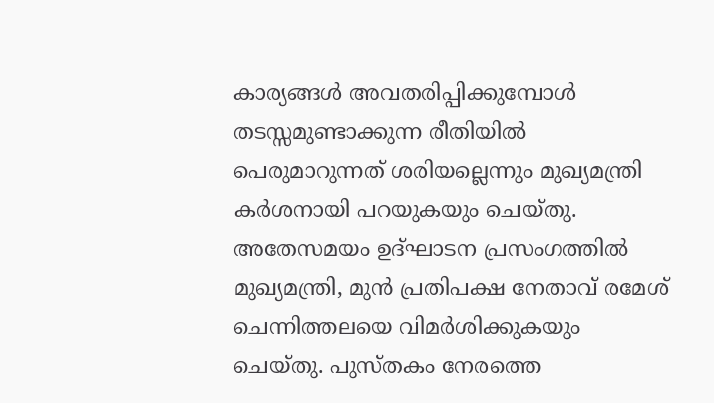കാര്യങ്ങൾ അവതരിപ്പിക്കുമ്പോൾ തടസ്സമുണ്ടാക്കുന്ന രീതിയിൽ പെരുമാറുന്നത് ശരിയല്ലെന്നും മുഖ്യമന്ത്രി കർശനായി പറയുകയും ചെയ്തു.
അതേസമയം ഉദ്ഘാടന പ്രസംഗത്തിൽ മുഖ്യമന്ത്രി, മുൻ പ്രതിപക്ഷ നേതാവ് രമേശ് ചെന്നിത്തലയെ വിമർശിക്കുകയും ചെയ്തു. പുസ്തകം നേരത്തെ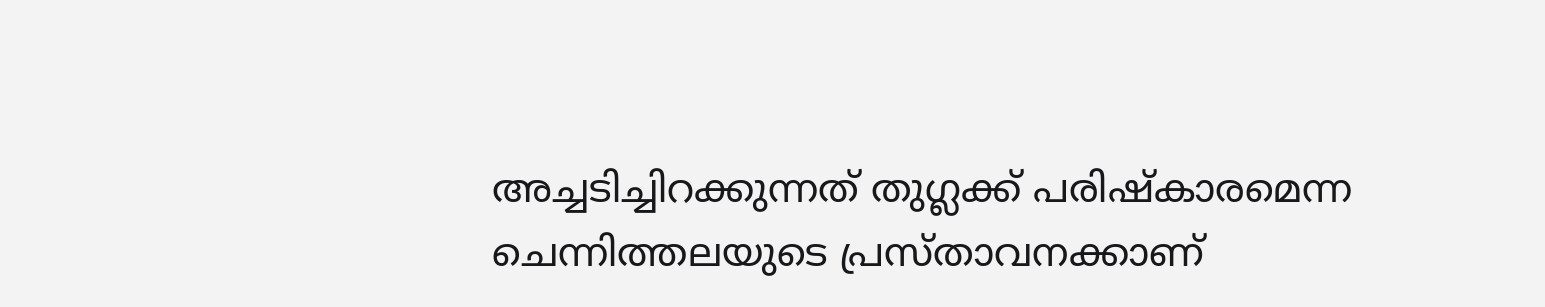അച്ചടിച്ചിറക്കുന്നത് തുഗ്ലക്ക് പരിഷ്കാരമെന്ന ചെന്നിത്തലയുടെ പ്രസ്താവനക്കാണ്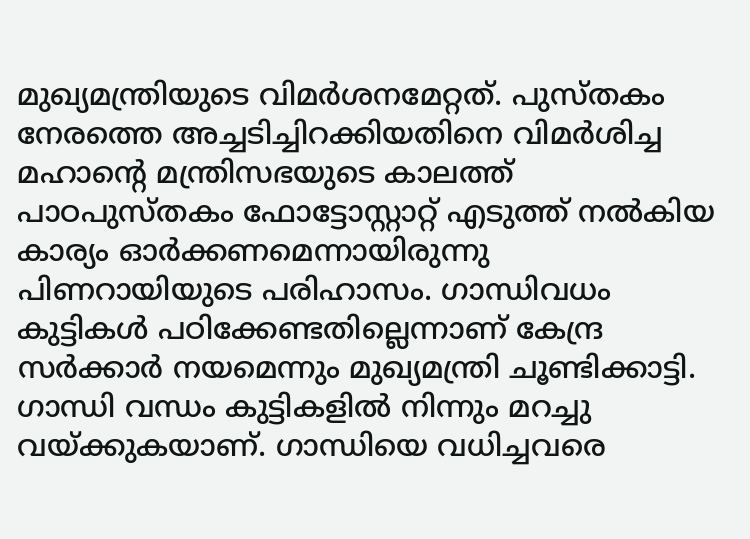മുഖ്യമന്ത്രിയുടെ വിമർശനമേറ്റത്. പുസ്തകം നേരത്തെ അച്ചടിച്ചിറക്കിയതിനെ വിമർശിച്ച മഹാന്റെ മന്ത്രിസഭയുടെ കാലത്ത് പാഠപുസ്തകം ഫോട്ടോസ്റ്റാറ്റ് എടുത്ത് നൽകിയ കാര്യം ഓർക്കണമെന്നായിരുന്നു പിണറായിയുടെ പരിഹാസം. ഗാന്ധിവധം കുട്ടികൾ പഠിക്കേണ്ടതില്ലെന്നാണ് കേന്ദ്ര സർക്കാർ നയമെന്നും മുഖ്യമന്ത്രി ചൂണ്ടിക്കാട്ടി. ഗാന്ധി വന്ധം കുട്ടികളിൽ നിന്നും മറച്ചു വയ്ക്കുകയാണ്. ഗാന്ധിയെ വധിച്ചവരെ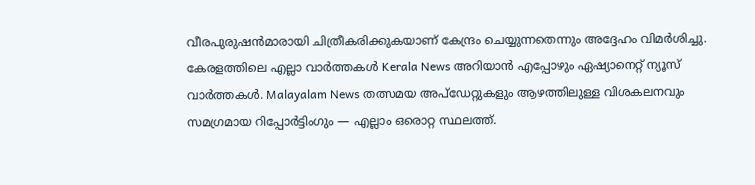വീരപുരുഷൻമാരായി ചിത്രീകരിക്കുകയാണ് കേന്ദ്രം ചെയ്യുന്നതെന്നും അദ്ദേഹം വിമർശിച്ചു.
കേരളത്തിലെ എല്ലാ വാർത്തകൾ Kerala News അറിയാൻ എപ്പോഴും ഏഷ്യാനെറ്റ് ന്യൂസ് വാർത്തകൾ. Malayalam News തത്സമയ അപ്ഡേറ്റുകളും ആഴത്തിലുള്ള വിശകലനവും സമഗ്രമായ റിപ്പോർട്ടിംഗും — എല്ലാം ഒരൊറ്റ സ്ഥലത്ത്.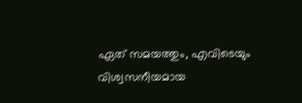ഏത് സമയത്തും, എവിടെയും വിശ്വസനീയമായ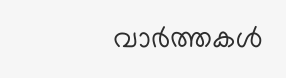വാർത്തകൾ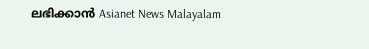ലഭിക്കാൻ Asianet News Malayalam